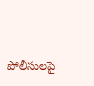పోలీసులపై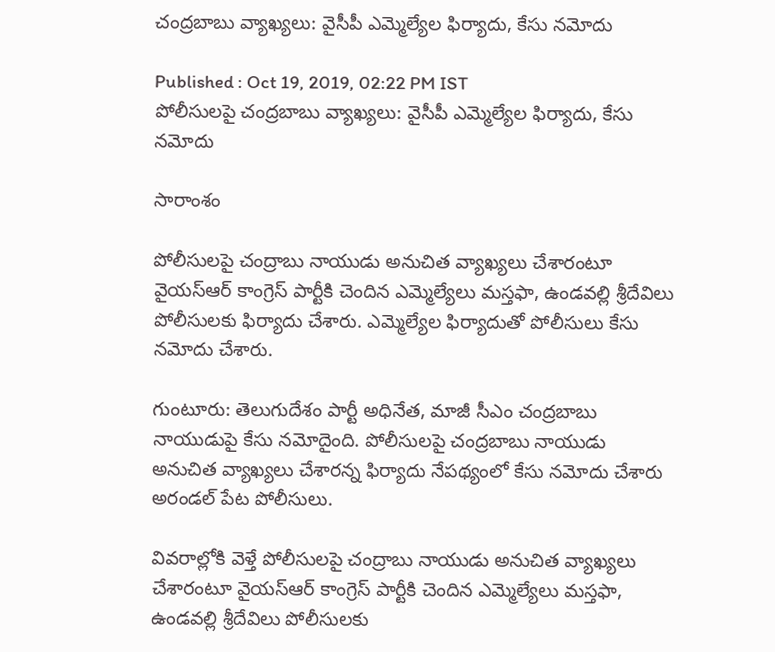చంద్రబాబు వ్యాఖ్యలు: వైసీపీ ఎమ్మెల్యేల ఫిర్యాదు, కేసు నమోదు

Published : Oct 19, 2019, 02:22 PM IST
పోలీసులపై చంద్రబాబు వ్యాఖ్యలు: వైసీపీ ఎమ్మెల్యేల ఫిర్యాదు, కేసు నమోదు

సారాంశం

పోలీసులపై చంద్రాబు నాయుడు అనుచిత వ్యాఖ్యలు చేశారంటూ వైయస్ఆర్ కాంగ్రెస్ పార్టీకి చెందిన ఎమ్మెల్యేలు మస్తఫా, ఉండవల్లి శ్రీదేవిలు పోలీసులకు ఫిర్యాదు చేశారు. ఎమ్మెల్యేల ఫిర్యాదుతో పోలీసులు కేసు నమోదు చేశారు.

గుంటూరు: తెలుగుదేశం పార్టీ అధినేత, మాజీ సీఎం చంద్రబాబు నాయుడుపై కేసు నమోదైంది. పోలీసులపై చంద్రబాబు నాయుడు అనుచిత వ్యాఖ్యలు చేశారన్న ఫిర్యాదు నేపథ్యంలో కేసు నమోదు చేశారు అరండల్ పేట పోలీసులు.

వివరాల్లోకి వెళ్తే పోలీసులపై చంద్రాబు నాయుడు అనుచిత వ్యాఖ్యలు చేశారంటూ వైయస్ఆర్ కాంగ్రెస్ పార్టీకి చెందిన ఎమ్మెల్యేలు మస్తఫా, ఉండవల్లి శ్రీదేవిలు పోలీసులకు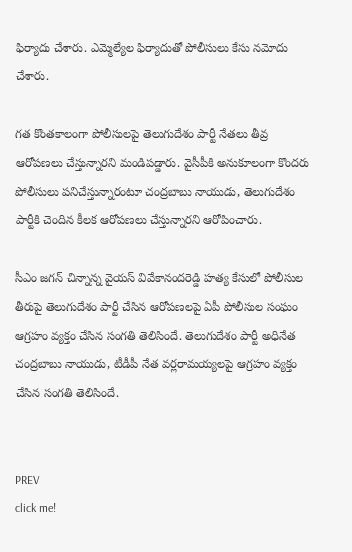ఫిర్యాదు చేశారు. ఎమ్మెల్యేల ఫిర్యాదుతో పోలీసులు కేసు నమోదు చేశారు.

గత కొంతకాలంగా పోలీసులపై తెలుగుదేశం పార్టీ నేతలు తీవ్ర ఆరోపణలు చేస్తున్నారని మండిపడ్డారు. వైసీపీకి అనుకూలంగా కొందరు పోలీసులు పనిచేస్తున్నారంటూ చంద్రబాబు నాయుడు, తెలుగుదేశం పార్టీకి చెందిన కీలక ఆరోపణలు చేస్తున్నారని ఆరోపించారు.

సీఎం జగన్ చిన్నాన్న వైయస్ వివేకానందరెడ్డి హత్య కేసులో పోలీసుల తీరుపై తెలుగుదేశం పార్టీ చేసిన ఆరోపణలపై ఏపీ పోలీసుల సంఘం ఆగ్రహం వ్యక్తం చేసిన సంగతి తెలిసిందే. తెలుగుదేశం పార్టీ అధినేత చంద్రబాబు నాయుడు, టీడీపీ నేత వర్లరామయ్యలపై ఆగ్రహం వ్యక్తం చేసిన సంగతి తెలిసిందే.


PREV
click me!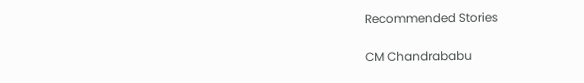Recommended Stories

CM Chandrababu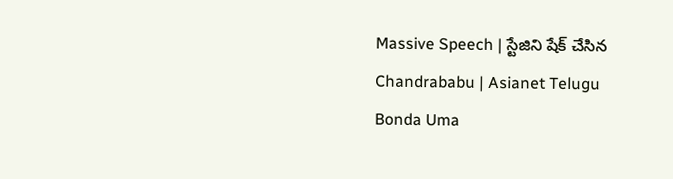Massive Speech | స్టేజిని షేక్ చేసిన Chandrababu | Asianet Telugu
Bonda Uma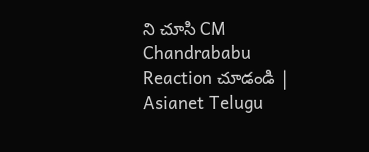ని చూసి CM Chandrababu Reaction చూడండి | Asianet Telugu